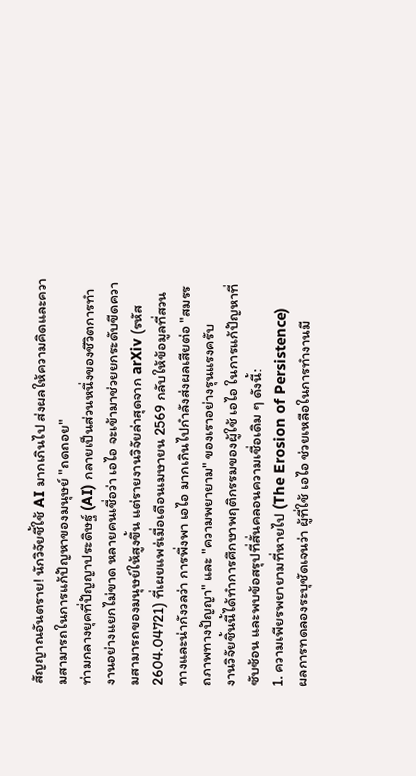สัญญาณอันตราย! นักวิจัยชี้ใช้ AI มากเกินไป ส่งผลให้ความคิดและความสามารถในการแก้ปัญหาของมนุษย์ "ถดถอย"
ท่ามกลางยุคที่ปัญญาประดิษฐ์ (AI) กลายเป็นส่วนหนึ่งของชีวิตการทำงานอย่างแยกไม่ขาด หลายคนเชื่อว่า เอไอ จะเข้ามาช่วยยกระดับขีดความสามารถของมนุษย์ให้สูงขึ้น แต่รายงานวิจัยล่าสุดจาก arXiv (รหัส 2604.04721) ที่เผยแพร่เมื่อเดือนเมษายน 2569 กลับให้ข้อมูลที่สวนทางและน่ากังวลว่า การพึ่งพา เอไอ มากเกินไปกำลังส่งผลเสียต่อ "สมรรถภาพทางปัญญา" และ "ความพยายาม" ของเราอย่างรุนแรงครับ
งานวิจัยชิ้นนี้ได้ทำการศึกษาพฤติกรรมของผู้ใช้ เอไอ ในการแก้ปัญหาที่ซับซ้อน และพบข้อสรุปที่สั่นคลอนความเชื่อเดิม ๆ ดังนี้:
1. ความเพียรพยายามที่หายไป (The Erosion of Persistence)
ผลการทดลองระบุชัดเจนว่า ผู้ที่ใช้ เอไอ ช่วยเหลือในการทำงานมี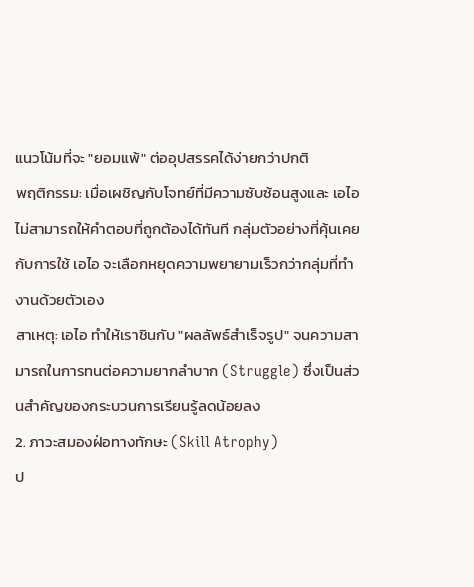แนวโน้มที่จะ "ยอมแพ้" ต่ออุปสรรคได้ง่ายกว่าปกติ
พฤติกรรม: เมื่อเผชิญกับโจทย์ที่มีความซับซ้อนสูงและ เอไอ ไม่สามารถให้คำตอบที่ถูกต้องได้ทันที กลุ่มตัวอย่างที่คุ้นเคยกับการใช้ เอไอ จะเลือกหยุดความพยายามเร็วกว่ากลุ่มที่ทำงานด้วยตัวเอง
สาเหตุ: เอไอ ทำให้เราชินกับ "ผลลัพธ์สำเร็จรูป" จนความสามารถในการทนต่อความยากลำบาก (Struggle) ซึ่งเป็นส่วนสำคัญของกระบวนการเรียนรู้ลดน้อยลง
2. ภาวะสมองฝ่อทางทักษะ (Skill Atrophy)
ป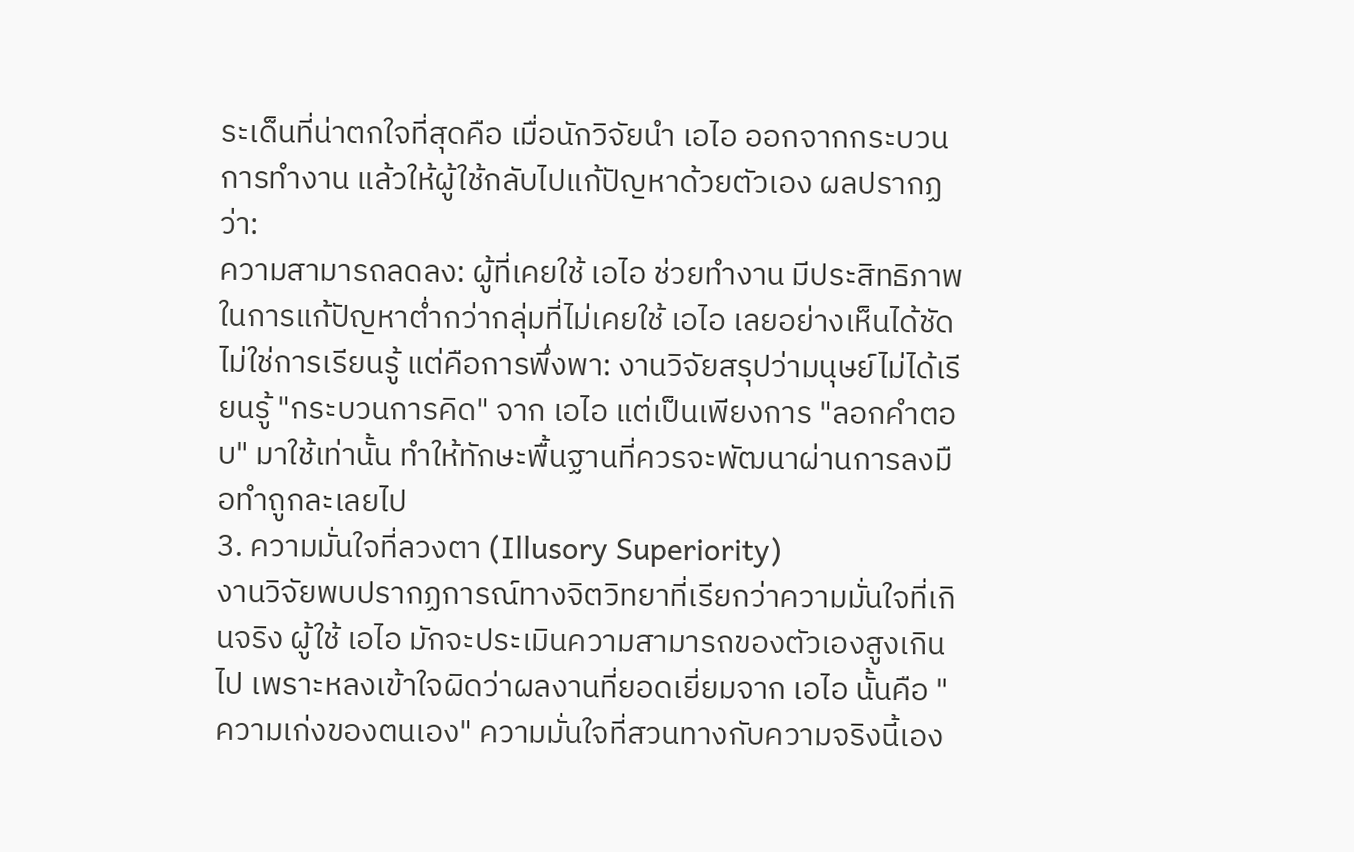ระเด็นที่น่าตกใจที่สุดคือ เมื่อนักวิจัยนำ เอไอ ออกจากกระบวนการทำงาน แล้วให้ผู้ใช้กลับไปแก้ปัญหาด้วยตัวเอง ผลปรากฏว่า:
ความสามารถลดลง: ผู้ที่เคยใช้ เอไอ ช่วยทำงาน มีประสิทธิภาพในการแก้ปัญหาต่ำกว่ากลุ่มที่ไม่เคยใช้ เอไอ เลยอย่างเห็นได้ชัด
ไม่ใช่การเรียนรู้ แต่คือการพึ่งพา: งานวิจัยสรุปว่ามนุษย์ไม่ได้เรียนรู้ "กระบวนการคิด" จาก เอไอ แต่เป็นเพียงการ "ลอกคำตอบ" มาใช้เท่านั้น ทำให้ทักษะพื้นฐานที่ควรจะพัฒนาผ่านการลงมือทำถูกละเลยไป
3. ความมั่นใจที่ลวงตา (Illusory Superiority)
งานวิจัยพบปรากฏการณ์ทางจิตวิทยาที่เรียกว่าความมั่นใจที่เกินจริง ผู้ใช้ เอไอ มักจะประเมินความสามารถของตัวเองสูงเกินไป เพราะหลงเข้าใจผิดว่าผลงานที่ยอดเยี่ยมจาก เอไอ นั้นคือ "ความเก่งของตนเอง" ความมั่นใจที่สวนทางกับความจริงนี้เอง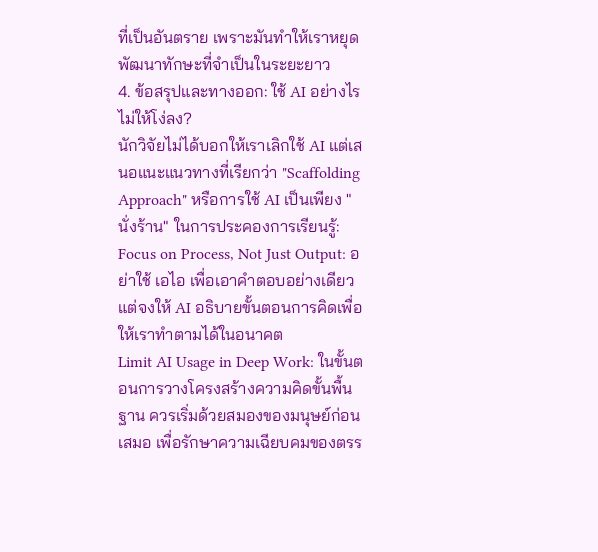ที่เป็นอันตราย เพราะมันทำให้เราหยุดพัฒนาทักษะที่จำเป็นในระยะยาว
4. ข้อสรุปและทางออก: ใช้ AI อย่างไรไม่ให้โง่ลง?
นักวิจัยไม่ได้บอกให้เราเลิกใช้ AI แต่เสนอแนะแนวทางที่เรียกว่า "Scaffolding Approach" หรือการใช้ AI เป็นเพียง "นั่งร้าน" ในการประคองการเรียนรู้:
Focus on Process, Not Just Output: อย่าใช้ เอไอ เพื่อเอาคำตอบอย่างเดียว แต่จงให้ AI อธิบายขั้นตอนการคิดเพื่อให้เราทำตามได้ในอนาคต
Limit AI Usage in Deep Work: ในขั้นตอนการวางโครงสร้างความคิดขั้นพื้นฐาน ควรเริ่มด้วยสมองของมนุษย์ก่อนเสมอ เพื่อรักษาความเฉียบคมของตรร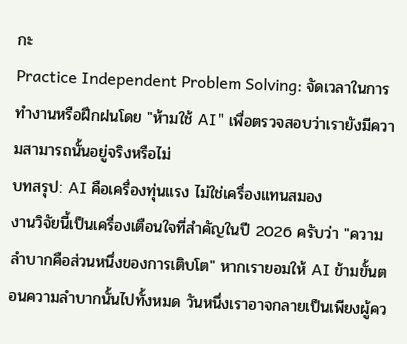กะ
Practice Independent Problem Solving: จัดเวลาในการทำงานหรือฝึกฝนโดย "ห้ามใช้ AI" เพื่อตรวจสอบว่าเรายังมีความสามารถนั้นอยู่จริงหรือไม่
บทสรุป: AI คือเครื่องทุ่นแรง ไม่ใช่เครื่องแทนสมอง
งานวิจัยนี้เป็นเครื่องเตือนใจที่สำคัญในปี 2026 ครับว่า "ความลำบากคือส่วนหนึ่งของการเติบโต" หากเรายอมให้ AI ข้ามขั้นตอนความลำบากนั้นไปทั้งหมด วันหนึ่งเราอาจกลายเป็นเพียงผู้คว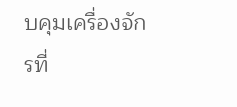บคุมเครื่องจักรที่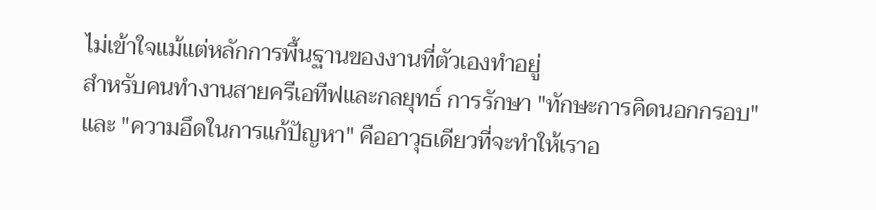ไม่เข้าใจแม้แต่หลักการพื้นฐานของงานที่ตัวเองทำอยู่
สำหรับคนทำงานสายครีเอทีฟและกลยุทธ์ การรักษา "ทักษะการคิดนอกกรอบ" และ "ความอึดในการแก้ปัญหา" คืออาวุธเดียวที่จะทำให้เราอ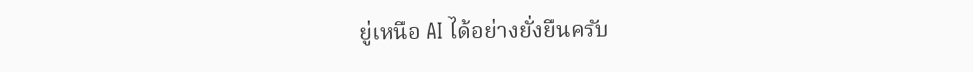ยู่เหนือ AI ได้อย่างยั่งยืนครับ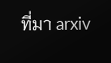ที่มา arxiv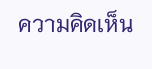ความคิดเห็น